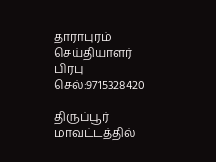தாராபுரம் செய்தியாளர் பிரபு
செல்:9715328420

திருப்பூர் மாவட்டத்தில்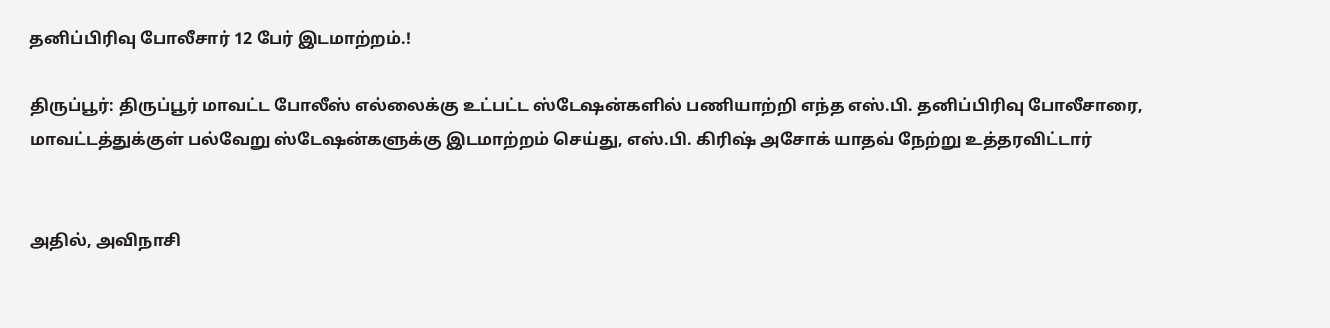தனிப்பிரிவு போலீசார் 12 பேர் இடமாற்றம்.!

திருப்பூர்: திருப்பூர் மாவட்ட போலீஸ் எல்லைக்கு உட்பட்ட ஸ்டேஷன்களில் பணியாற்றி எந்த எஸ்.பி. தனிப்பிரிவு போலீசாரை, மாவட்டத்துக்குள் பல்வேறு ஸ்டேஷன்களுக்கு இடமாற்றம் செய்து, எஸ்.பி. கிரிஷ் அசோக் யாதவ் நேற்று உத்தரவிட்டார்


அதில், அவிநாசி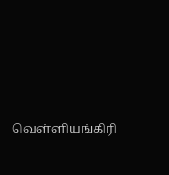வெள்ளியங்கிரி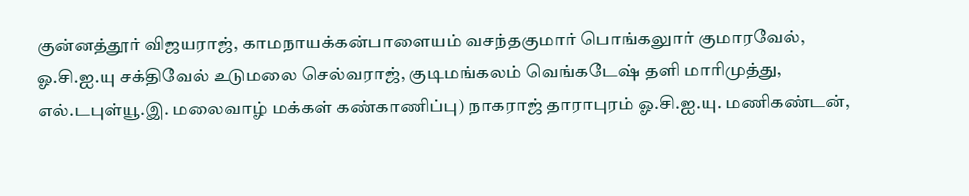குன்னத்தூர் விஜயராஜ், காமநாயக்கன்பாளையம் வசந்தகுமார் பொங்கலுார் குமாரவேல், ஓ.சி.ஐ.யு சக்திவேல் உடுமலை செல்வராஜ், குடிமங்கலம் வெங்கடேஷ் தளி மாரிமுத்து, எல்.டபுள்யூ.இ. மலைவாழ் மக்கள் கண்காணிப்பு) நாகராஜ் தாராபுரம் ஓ.சி.ஐ.யு. மணிகண்டன்,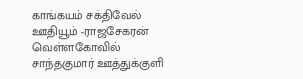காங்கயம் சக்திவேல் ஊதியூம் -ராஜசேகரன் வெள்ளகோவில் சாந்தகுமார் ஊத்துக்குளி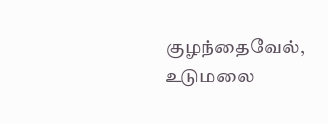குழந்தைவேல், உடுமலை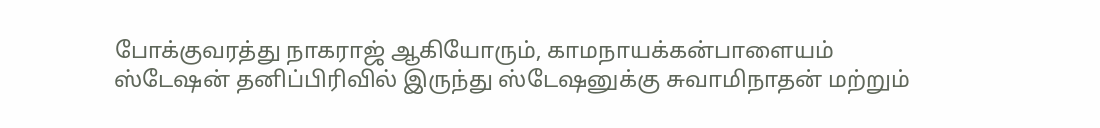போக்குவரத்து நாகராஜ் ஆகியோரும், காமநாயக்கன்பாளையம் ஸ்டேஷன் தனிப்பிரிவில் இருந்து ஸ்டேஷனுக்கு சுவாமிநாதன் மற்றும்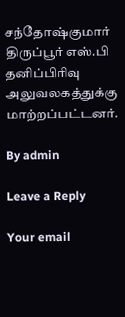சந்தோஷ்குமார் திருப்பூர் எஸ்.பி தனிப்பிரிவு அலுவலகத்துக்கு மாற்றப்பட்டனர்.

By admin

Leave a Reply

Your email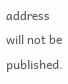address will not be published.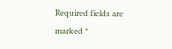Required fields are marked *